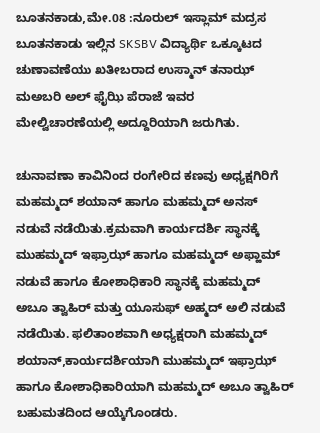ಬೂತನಕಾಡು,ಮೇ.08 :ನೂರುಲ್ ಇಸ್ಲಾಮ್ ಮದ್ರಸ ಬೂತನಕಾಡು ಇಲ್ಲಿನ SKSBV ವಿದ್ಯಾರ್ಥಿ ಒಕ್ಕೂಟದ ಚುಣಾವಣೆಯು ಖತೀಬರಾದ ಉಸ್ಮಾನ್ ತನಾಝ್ ಮಅಬರಿ ಅಲ್ ಫೈಝಿ ಪೆರಾಜೆ ಇವರ ಮೇಲ್ವಿಚಾರಣೆಯಲ್ಲಿ ಅದ್ದೂರಿಯಾಗಿ ಜರುಗಿತು.

ಚುನಾವಣಾ ಕಾವಿನಿಂದ ರಂಗೇರಿದ ಕಣವು ಅಧ್ಯಕ್ಷಗಿರಿಗೆ ಮಹಮ್ಮದ್ ಶಯಾನ್ ಹಾಗೂ ಮಹಮ್ಮದ್ ಅನಸ್ ನಡುವೆ ನಡೆಯಿತು.ಕ್ರಮವಾಗಿ ಕಾರ್ಯದರ್ಶಿ ಸ್ಥಾನಕ್ಕೆ ಮುಹಮ್ಮದ್ ಇಫ್ರಾಝ್ ಹಾಗೂ ಮಹಮ್ಮದ್ ಅಫ್ಹಾಮ್ ನಡುವೆ ಹಾಗೂ ಕೋಶಾಧಿಕಾರಿ ಸ್ಥಾನಕ್ಕೆ ಮಹಮ್ಮದ್ ಅಬೂ ತ್ವಾಹಿರ್ ಮತ್ತು ಯೂಸುಫ್ ಅಹ್ಮದ್ ಅಲಿ ನಡುವೆ ನಡೆಯಿತು. ಫಲಿತಾಂಶವಾಗಿ ಅಧ್ಯಕ್ಷರಾಗಿ ಮಹಮ್ಮದ್ ಶಯಾನ್,ಕಾರ್ಯದರ್ಶಿಯಾಗಿ ಮುಹಮ್ಮದ್ ಇಫ್ರಾಝ್ ಹಾಗೂ ಕೋಶಾಧಿಕಾರಿಯಾಗಿ ಮಹಮ್ಮದ್ ಅಬೂ ತ್ವಾಹಿರ್ ಬಹುಮತದಿಂದ ಆಯ್ಕೆಗೊಂಡರು.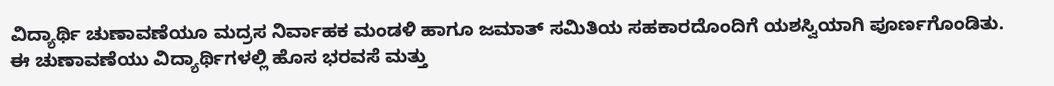ವಿದ್ಯಾರ್ಥಿ ಚುಣಾವಣೆಯೂ ಮದ್ರಸ ನಿರ್ವಾಹಕ ಮಂಡಳಿ ಹಾಗೂ ಜಮಾತ್ ಸಮಿತಿಯ ಸಹಕಾರದೊಂದಿಗೆ ಯಶಸ್ವಿಯಾಗಿ ಪೂರ್ಣಗೊಂಡಿತು.
ಈ ಚುಣಾವಣೆಯು ವಿದ್ಯಾರ್ಥಿಗಳಲ್ಲಿ ಹೊಸ ಭರವಸೆ‌ ಮತ್ತು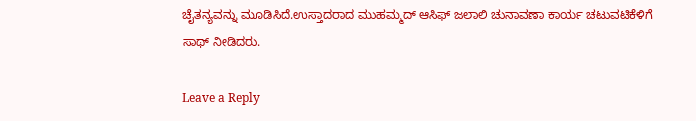ಚೈತನ್ಯವನ್ನು ಮೂಡಿಸಿದೆ.ಉಸ್ತಾದರಾದ ಮುಹಮ್ಮದ್ ಆಸಿಫ್ ಜಲಾಲಿ ಚುನಾವಣಾ ಕಾರ್ಯ ಚಟುವಟಿಕೆಳಿಗೆ ಸಾಥ್ ನೀಡಿದರು.

Leave a Reply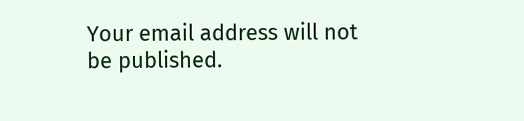Your email address will not be published.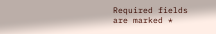Required fields are marked *